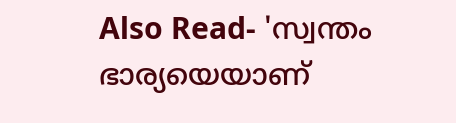Also Read- 'സ്വന്തം ഭാര്യയെയാണ്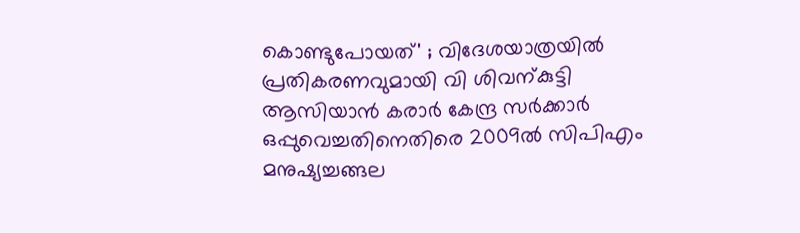കൊണ്ടുപോയത്' ; വിദേശയാത്രയിൽ പ്രതികരണവുമായി വി ശിവന്കുട്ടി
ആസിയാൻ കരാർ കേന്ദ്ര സർക്കാർ ഒപ്പുവെച്ചതിനെതിരെ 2009ൽ സിപിഎം മനുഷ്യച്ചങ്ങല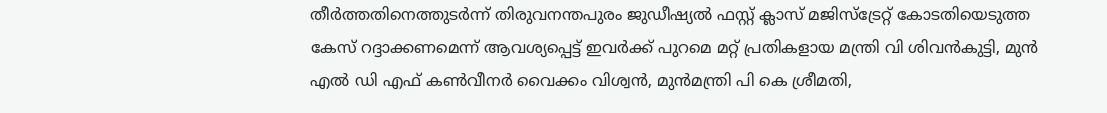തീർത്തതിനെത്തുടർന്ന് തിരുവനന്തപുരം ജുഡീഷ്യൽ ഫസ്റ്റ് ക്ലാസ് മജിസ്ട്രേറ്റ് കോടതിയെടുത്ത കേസ് റദ്ദാക്കണമെന്ന് ആവശ്യപ്പെട്ട് ഇവർക്ക് പുറമെ മറ്റ് പ്രതികളായ മന്ത്രി വി ശിവൻകുട്ടി, മുൻ എൽ ഡി എഫ് കൺവീനർ വൈക്കം വിശ്വൻ, മുൻമന്ത്രി പി കെ ശ്രീമതി,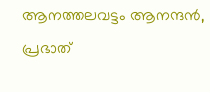ആനത്തലവട്ടം ആനന്ദൻ, പ്രഭാത്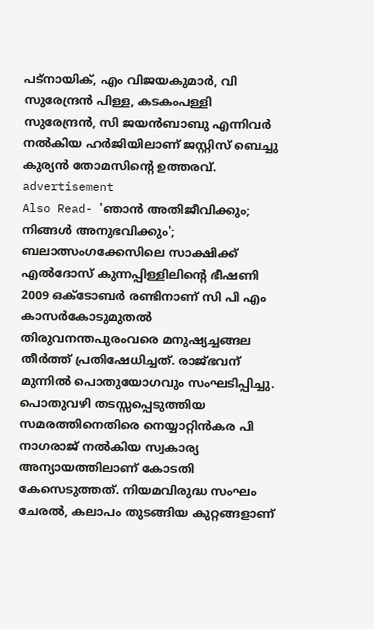പട്നായിക്, എം വിജയകുമാർ, വി സുരേന്ദ്രൻ പിള്ള, കടകംപള്ളി സുരേന്ദ്രൻ, സി ജയൻബാബു എന്നിവർ നൽകിയ ഹർജിയിലാണ് ജസ്റ്റിസ് ബെച്ചു കുര്യൻ തോമസിന്റെ ഉത്തരവ്.
advertisement
Also Read- 'ഞാൻ അതിജീവിക്കും; നിങ്ങൾ അനുഭവിക്കും'; ബലാത്സംഗക്കേസിലെ സാക്ഷിക്ക് എൽദോസ് കുന്നപ്പിള്ളിലിന്റെ ഭീഷണി
2009 ഒക്ടോബർ രണ്ടിനാണ് സി പി എം കാസർകോടുമുതൽ തിരുവനന്തപുരംവരെ മനുഷ്യച്ചങ്ങല തീർത്ത് പ്രതിഷേധിച്ചത്. രാജ്ഭവന് മുന്നിൽ പൊതുയോഗവും സംഘടിപ്പിച്ചു. പൊതുവഴി തടസ്സപ്പെടുത്തിയ സമരത്തിനെതിരെ നെയ്യാറ്റിൻകര പി നാഗരാജ് നൽകിയ സ്വകാര്യ അന്യായത്തിലാണ് കോടതി കേസെടുത്തത്. നിയമവിരുദ്ധ സംഘം ചേരൽ, കലാപം തുടങ്ങിയ കുറ്റങ്ങളാണ്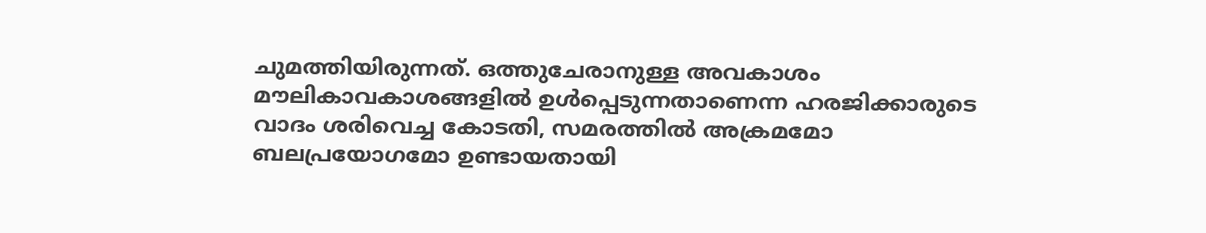ചുമത്തിയിരുന്നത്. ഒത്തുചേരാനുള്ള അവകാശം മൗലികാവകാശങ്ങളിൽ ഉൾപ്പെടുന്നതാണെന്ന ഹരജിക്കാരുടെ വാദം ശരിവെച്ച കോടതി, സമരത്തിൽ അക്രമമോ ബലപ്രയോഗമോ ഉണ്ടായതായി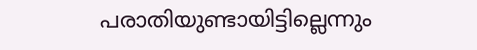പരാതിയുണ്ടായിട്ടില്ലെന്നും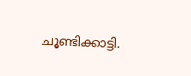ചൂണ്ടിക്കാട്ടി.